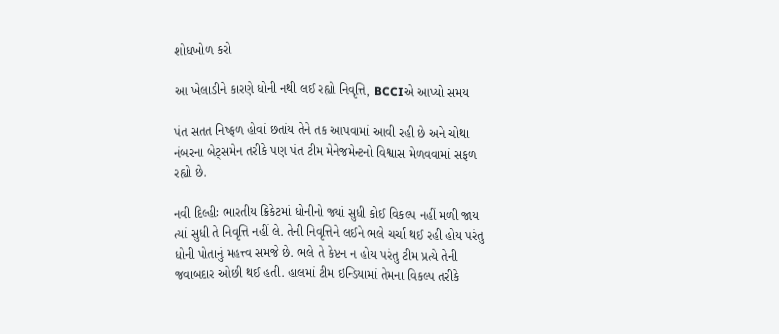શોધખોળ કરો

આ ખેલાડીને કારણે ધોની નથી લઈ રહ્યો નિવૃત્તિ, BCCIએ આપ્યો સમય

પંત સતત નિષ્ફળ હોવાં છતાંય તેને તક આપવામાં આવી રહી છે અને ચોથા નંબરના બેટ્સમેન તરીકે પણ પંત ટીમ મેનેજમેન્ટનો વિશ્વાસ મેળવવામાં સફળ રહ્યો છે.

નવી દિલ્હીઃ ભારતીય ક્રિકેટમાં ધોનીનો જ્યાં સુધી કોઈ વિકલ્પ નહીં મળી જાય ત્યાં સુધી તે નિવૃત્તિ નહીં લે. તેની નિવૃત્તિને લઈને ભલે ચર્ચા થઈ રહી હોય પરંતુ ધોની પોતાનું મહત્ત્વ સમજે છે. ભલે તે કેપ્ટન ન હોય પરંતુ ટીમ પ્રત્યે તેની જવાબદાર ઓછી થઈ હતી. હાલમાં ટીમ ઇન્ડિયામાં તેમના વિકલ્પ તરીકે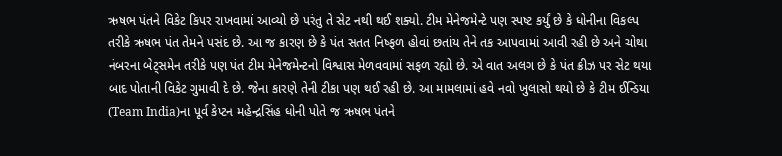ઋષભ પંતને વિકેટ કિપર રાખવામાં આવ્યો છે પરંતુ તે સેટ નથી થઈ શક્યો. ટીમ મેનેજમેન્ટે પણ સ્પષ્ટ કર્યું છે કે ધોનીના વિકલ્પ તરીકે ઋષભ પંત તેમને પસંદ છે. આ જ કારણ છે કે પંત સતત નિષ્ફળ હોવાં છતાંય તેને તક આપવામાં આવી રહી છે અને ચોથા નંબરના બેટ્સમેન તરીકે પણ પંત ટીમ મેનેજમેન્ટનો વિશ્વાસ મેળવવામાં સફળ રહ્યો છે. એ વાત અલગ છે કે પંત ક્રીઝ પર સેટ થયા બાદ પોતાની વિકેટ ગુમાવી દે છે. જેના કારણે તેની ટીકા પણ થઈ રહી છે. આ મામલામાં હવે નવો ખુલાસો થયો છે કે ટીમ ઈન્ડિયા (Team India)ના પૂર્વ કેપ્ટન મહેન્દ્રસિંહ ધોની પોતે જ ઋષભ પંતને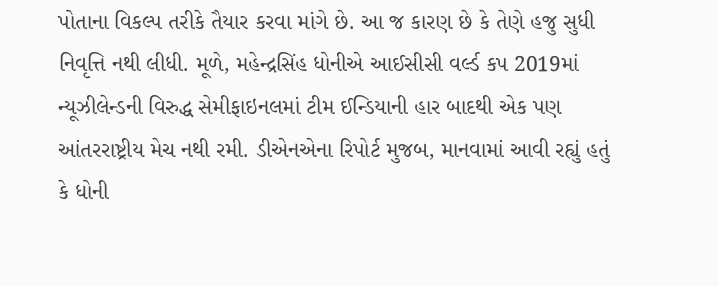પોતાના વિકલ્પ તરીકે તૈયાર કરવા માંગે છે. આ જ કારણ છે કે તેણે હજુ સુધી નિવૃત્તિ નથી લીધી. મૂળે, મહેન્દ્રસિંહ ધોનીએ આઈસીસી વર્લ્ડ કપ 2019માં ન્યૂઝીલેન્ડની વિરુદ્ધ સેમીફાઇનલમાં ટીમ ઈન્ડિયાની હાર બાદથી એક પણ આંતરરાષ્ટ્રીય મેચ નથી રમી. ડીએનએના રિપોર્ટ મુજબ, માનવામાં આવી રહ્યું હતું કે ધોની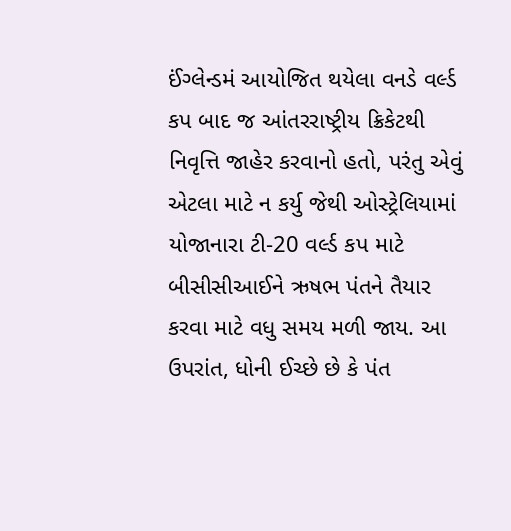ઈંગ્લેન્ડમં આયોજિત થયેલા વનડે વર્લ્ડ કપ બાદ જ આંતરરાષ્ટ્રીય ક્રિકેટથી નિવૃત્તિ જાહેર કરવાનો હતો, પરંતુ એવું એટલા માટે ન કર્યુ જેથી ઓસ્ટ્રેલિયામાં યોજાનારા ટી-20 વર્લ્ડ કપ માટે બીસીસીઆઈને ઋષભ પંતને તૈયાર કરવા માટે વધુ સમય મળી જાય. આ ઉપરાંત, ધોની ઈચ્છે છે કે પંત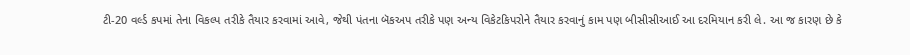ટી-20 વર્લ્ડ કપમાં તેના વિકલ્પ તરીકે તૈયાર કરવામાં આવે, જેથી પંતના બૅકઅપ તરીકે પણ અન્ય વિકેટકિપરોને તૈયાર કરવાનું કામ પણ બીસીસીઆઈ આ દરમિયાન કરી લે. આ જ કારણ છે કે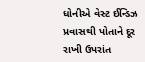ધોનીએ વેસ્ટ ઈન્ડિઝ પ્રવાસથી પોતાને દૂર રાખી ઉપરાંત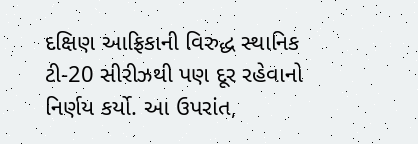દક્ષિણ આફ્રિકાની વિરુદ્ધ સ્થાનિક ટી-20 સીરીઝથી પણ દૂર રહેવાનો નિર્ણય કર્યો. આ ઉપરાંત,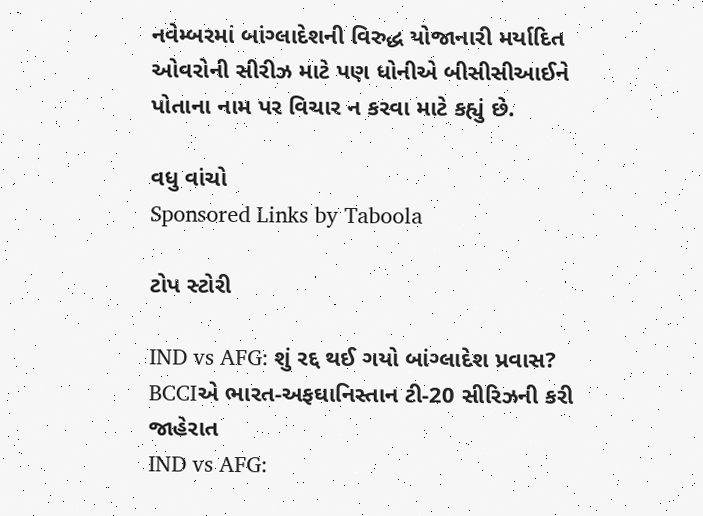નવેમ્બરમાં બાંગ્લાદેશની વિરુદ્ધ યોજાનારી મર્યાદિત ઓવરોની સીરીઝ માટે પણ ધોનીએ બીસીસીઆઈને પોતાના નામ પર વિચાર ન કરવા માટે કહ્યું છે.

વધુ વાંચો
Sponsored Links by Taboola

ટોપ સ્ટોરી

IND vs AFG: શું રદ્દ થઈ ગયો બાંગ્લાદેશ પ્રવાસ? BCCIએ ભારત-અફઘાનિસ્તાન ટી-20 સીરિઝની કરી જાહેરાત
IND vs AFG: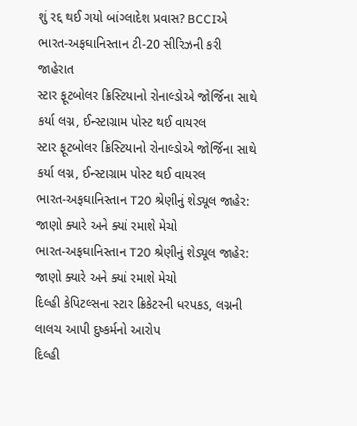શું રદ્દ થઈ ગયો બાંગ્લાદેશ પ્રવાસ? BCCIએ ભારત-અફઘાનિસ્તાન ટી-20 સીરિઝની કરી જાહેરાત
સ્ટાર ફૂટબોલર ક્રિસ્ટિયાનો રોનાલ્ડોએ જોર્જિના સાથે કર્યા લગ્ન, ઈન્સ્ટાગ્રામ પોસ્ટ થઈ વાયરલ
સ્ટાર ફૂટબોલર ક્રિસ્ટિયાનો રોનાલ્ડોએ જોર્જિના સાથે કર્યા લગ્ન, ઈન્સ્ટાગ્રામ પોસ્ટ થઈ વાયરલ
ભારત-અફઘાનિસ્તાન T20 શ્રેણીનું શેડ્યૂલ જાહેર: જાણો ક્યારે અને ક્યાં રમાશે મેચો
ભારત-અફઘાનિસ્તાન T20 શ્રેણીનું શેડ્યૂલ જાહેર: જાણો ક્યારે અને ક્યાં રમાશે મેચો
દિલ્હી કેપિટલ્સના સ્ટાર ક્રિકેટરની ધરપકડ, લગ્નની લાલચ આપી દુષ્કર્મનો આરોપ
દિલ્હી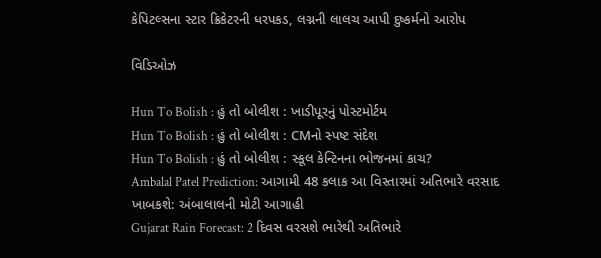કેપિટલ્સના સ્ટાર ક્રિકેટરની ધરપકડ, લગ્નની લાલચ આપી દુષ્કર્મનો આરોપ

વિડિઓઝ

Hun To Bolish : હું તો બોલીશ : ખાડીપૂરનું પોસ્ટમોર્ટમ
Hun To Bolish : હું તો બોલીશ : CMનો સ્પષ્ટ સંદેશ
Hun To Bolish : હું તો બોલીશ : સ્કૂલ કેન્ટિનના ભોજનમાં કાચ?
Ambalal Patel Prediction: આગામી 48 કલાક આ વિસ્તારમાં અતિભારે વરસાદ ખાબકશે: અંબાલાલની મોટી આગાહી
Gujarat Rain Forecast: 2 દિવસ વરસશે ભારેથી અતિભારે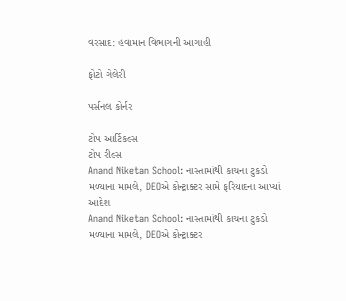વરસાદ: હવામાન વિભાગની આગાહી

ફોટો ગેલેરી

પર્સનલ કોર્નર

ટોપ આર્ટિકલ્સ
ટોપ રીલ્સ
Anand Niketan School: નાસ્તામાંથી કાચના ટુકડો મળ્યાના મામલે, DEOએ કોન્ટ્રાક્ટર સામે ફરિયાદના આપ્યાં આદેશ
Anand Niketan School: નાસ્તામાંથી કાચના ટુકડો મળ્યાના મામલે, DEOએ કોન્ટ્રાક્ટર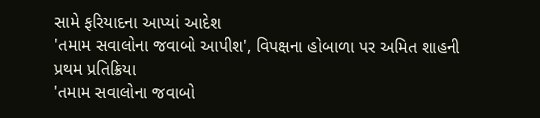સામે ફરિયાદના આપ્યાં આદેશ
'તમામ સવાલોના જવાબો આપીશ', વિપક્ષના હોબાળા પર અમિત શાહની પ્રથમ પ્રતિક્રિયા
'તમામ સવાલોના જવાબો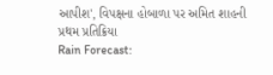આપીશ', વિપક્ષના હોબાળા પર અમિત શાહની પ્રથમ પ્રતિક્રિયા
Rain Forecast: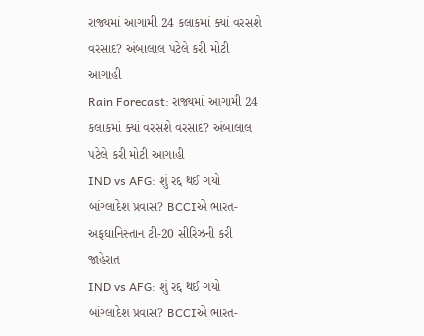રાજ્યમાં આગામી 24 કલાકમાં ક્યાં વરસશે વરસાદ? અંબાલાલ પટેલે કરી મોટી આગાહી
Rain Forecast: રાજ્યમાં આગામી 24 કલાકમાં ક્યાં વરસશે વરસાદ? અંબાલાલ પટેલે કરી મોટી આગાહી
IND vs AFG: શું રદ્દ થઈ ગયો બાંગ્લાદેશ પ્રવાસ? BCCIએ ભારત-અફઘાનિસ્તાન ટી-20 સીરિઝની કરી જાહેરાત
IND vs AFG: શું રદ્દ થઈ ગયો બાંગ્લાદેશ પ્રવાસ? BCCIએ ભારત-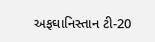અફઘાનિસ્તાન ટી-20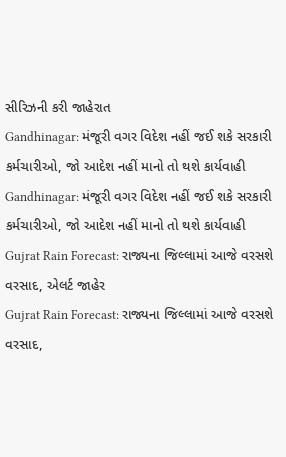સીરિઝની કરી જાહેરાત
Gandhinagar: મંજૂરી વગર વિદેશ નહીં જઈ શકે સરકારી કર્મચારીઓ, જો આદેશ નહીં માનો તો થશે કાર્યવાહી
Gandhinagar: મંજૂરી વગર વિદેશ નહીં જઈ શકે સરકારી કર્મચારીઓ, જો આદેશ નહીં માનો તો થશે કાર્યવાહી
Gujrat Rain Forecast: રાજ્યના જિલ્લામાં આજે વરસશે વરસાદ, એલર્ટ જાહેર
Gujrat Rain Forecast: રાજ્યના જિલ્લામાં આજે વરસશે વરસાદ,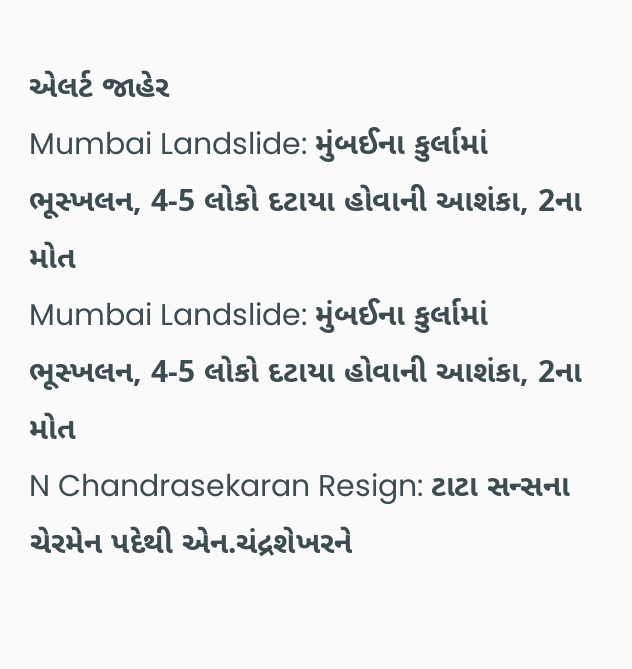એલર્ટ જાહેર
Mumbai Landslide: મુંબઈના કુર્લામાં ભૂસ્ખલન, 4-5 લોકો દટાયા હોવાની આશંકા, 2ના મોત
Mumbai Landslide: મુંબઈના કુર્લામાં ભૂસ્ખલન, 4-5 લોકો દટાયા હોવાની આશંકા, 2ના મોત
N Chandrasekaran Resign: ટાટા સન્સના ચેરમેન પદેથી એન.ચંદ્રશેખરને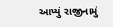આપ્યું રાજીનામું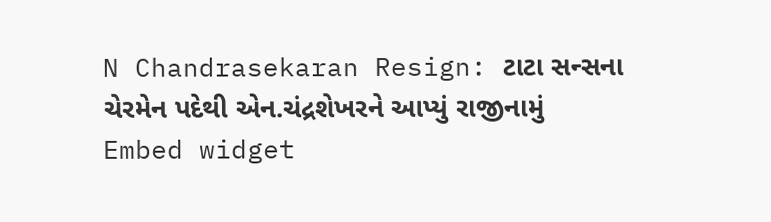N Chandrasekaran Resign: ટાટા સન્સના ચેરમેન પદેથી એન.ચંદ્રશેખરને આપ્યું રાજીનામું
Embed widget